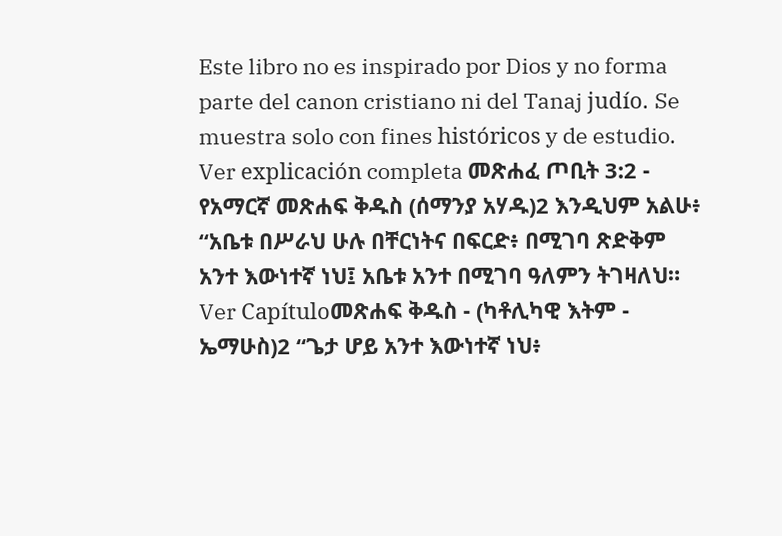Este libro no es inspirado por Dios y no forma parte del canon cristiano ni del Tanaj judío. Se muestra solo con fines históricos y de estudio. Ver explicación completa መጽሐፈ ጦቢት 3:2 - የአማርኛ መጽሐፍ ቅዱስ (ሰማንያ አሃዱ)2 እንዲህም አልሁ፥ “አቤቱ በሥራህ ሁሉ በቸርነትና በፍርድ፥ በሚገባ ጽድቅም አንተ እውነተኛ ነህ፤ አቤቱ አንተ በሚገባ ዓለምን ትገዛለህ። Ver Capítuloመጽሐፍ ቅዱስ - (ካቶሊካዊ እትም - ኤማሁስ)2 “ጌታ ሆይ አንተ እውነተኛ ነህ፥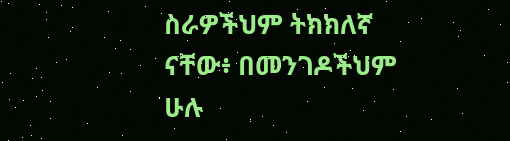ስራዎችህም ትክክለኛ ናቸው፥ በመንገዶችህም ሁሉ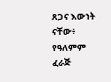ጸጋና እውነት ናቸው፥ የዓለምም ፈራጅ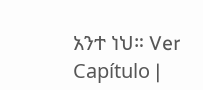አንተ ነህ። Ver Capítulo |